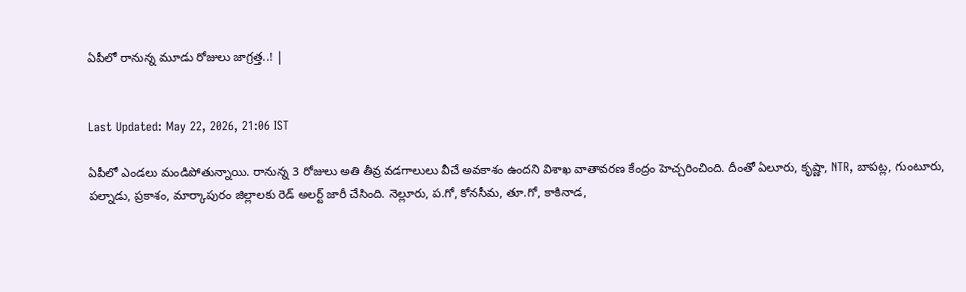ఏపీలో రానున్న మూడు రోజులు జాగ్రత్త..! |


Last Updated: May 22, 2026, 21:06 IST

ఏపీలో ఎండలు మండిపోతున్నాయి. రానున్న 3 రోజులు అతి తీవ్ర వడగాలులు వీచే అవకాశం ఉందని విశాఖ వాతావరణ కేంద్రం హెచ్చరించింది. దీంతో ఏలూరు, కృష్ణా, NTR, బాపట్ల, గుంటూరు, పల్నాడు, ప్రకాశం, మార్కాపురం జిల్లాలకు రెడ్ అలర్ట్ జారీ చేసింది. నెల్లూరు, ప.గో, కోనసీమ, తూ.గో, కాకినాడ,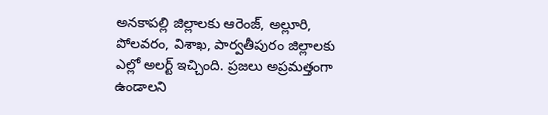అనకాపల్లి జిల్లాలకు ఆరెంజ్, అల్లూరి, పోలవరం, విశాఖ, పార్వతీపురం జిల్లాలకు ఎల్లో అలర్ట్ ఇచ్చింది. ప్రజలు అప్రమత్తంగా ఉండాలని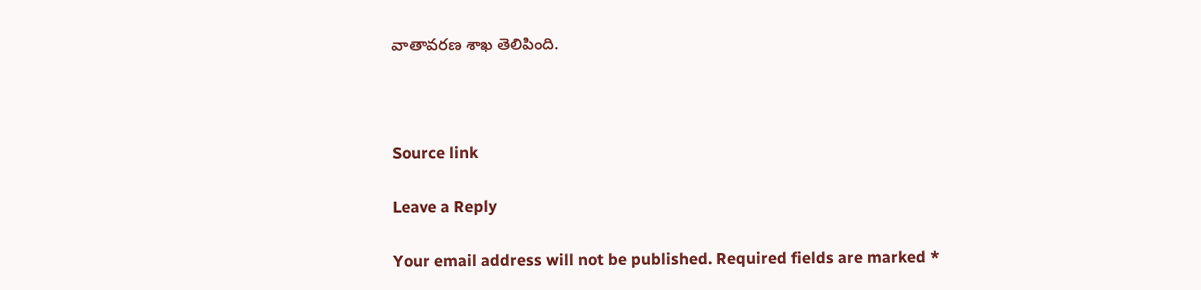వాతావరణ శాఖ తెలిపింది.



Source link

Leave a Reply

Your email address will not be published. Required fields are marked *